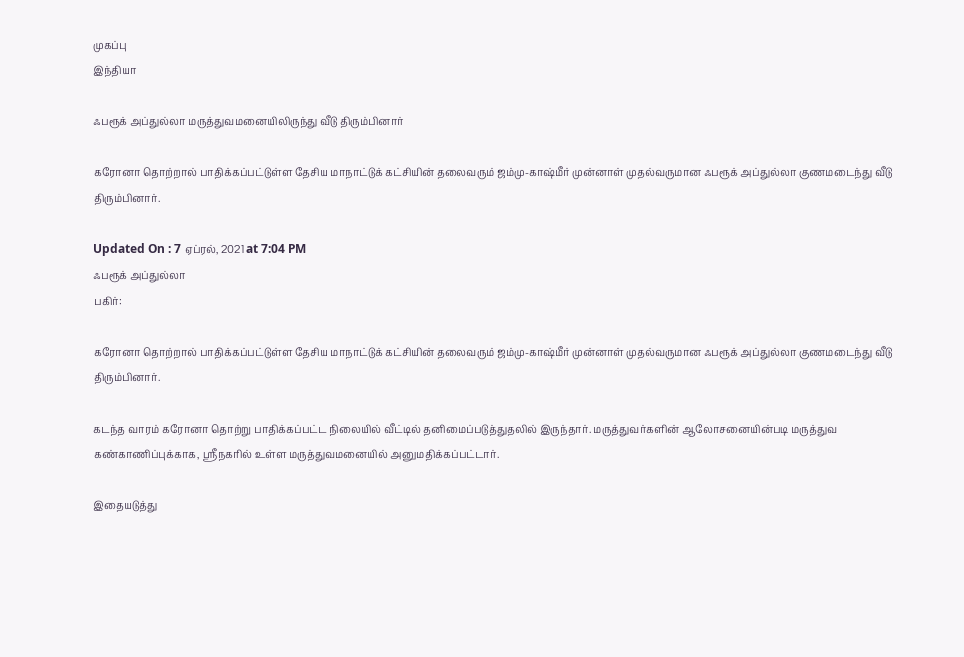முகப்பு
இந்தியா

ஃபரூக் அப்துல்லா மருத்துவமனையிலிருந்து வீடு திரும்பினார்

கரோனா தொற்றால் பாதிக்கப்பட்டுள்ள தேசிய மாநாட்டுக் கட்சியின் தலைவரும் ஜம்மு-காஷ்மீர் முன்னாள் முதல்வருமான ஃபரூக் அப்துல்லா குணமடைந்து வீடு திரும்பினார்.

Updated On : 7 ஏப்ரல், 2021 at 7:04 PM
ஃபரூக் அப்துல்லா
பகிர்:

கரோனா தொற்றால் பாதிக்கப்பட்டுள்ள தேசிய மாநாட்டுக் கட்சியின் தலைவரும் ஜம்மு-காஷ்மீர் முன்னாள் முதல்வருமான ஃபரூக் அப்துல்லா குணமடைந்து வீடு திரும்பினார்.

கடந்த வாரம் கரோனா தொற்று பாதிக்கப்பட்ட நிலையில் வீட்டில் தனிமைப்படுத்துதலில் இருந்தார். மருத்துவர்களின் ஆலோசனையின்படி மருத்துவ கண்காணிப்புக்காக, ஸ்ரீநகரில் உள்ள மருத்துவமனையில் அனுமதிக்கப்பட்டார்.

இதையடுத்து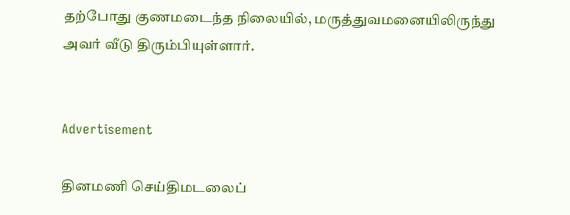தற்போது குணமடைந்த நிலையில், மருத்துவமனையிலிருந்து அவர் வீடு திரும்பியுள்ளார்.


Advertisement

தினமணி செய்திமடலைப்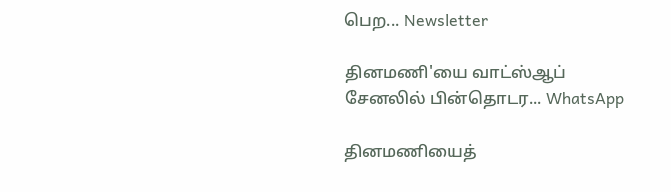பெற... Newsletter

தினமணி'யை வாட்ஸ்ஆப் சேனலில் பின்தொடர... WhatsApp

தினமணியைத்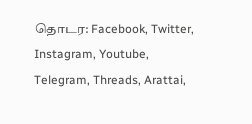தொடர: Facebook, Twitter, Instagram, Youtube, Telegram, Threads, Arattai,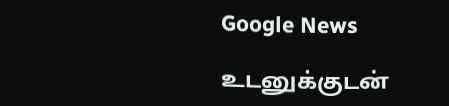Google News

உடனுக்குடன்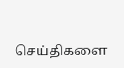செய்திகளை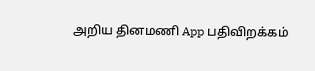அறிய தினமணி App பதிவிறக்கம்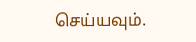செய்யவும்.